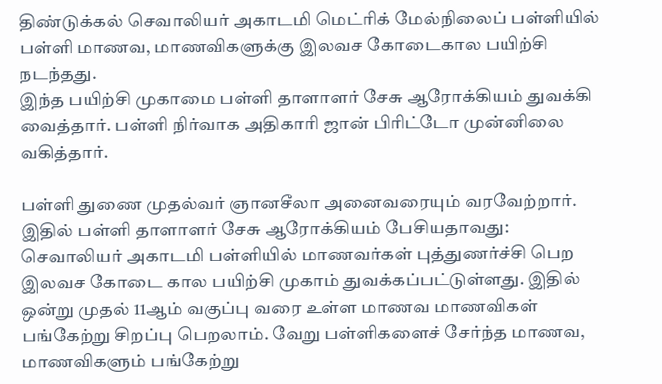திண்டுக்கல் செவாலியர் அகாடமி மெட்ரிக் மேல்நிலைப் பள்ளியில் பள்ளி மாணவ, மாணவிகளுக்கு இலவச கோடைகால பயிற்சி நடந்தது.
இந்த பயிற்சி முகாமை பள்ளி தாளாளர் சேசு ஆரோக்கியம் துவக்கி வைத்தார். பள்ளி நிர்வாக அதிகாரி ஜான் பிரிட்டோ முன்னிலை வகித்தார்.

பள்ளி துணை முதல்வர் ஞானசீலா அனைவரையும் வரவேற்றார். இதில் பள்ளி தாளாளர் சேசு ஆரோக்கியம் பேசியதாவது:
செவாலியர் அகாடமி பள்ளியில் மாணவர்கள் புத்துணர்ச்சி பெற இலவச கோடை கால பயிற்சி முகாம் துவக்கப்பட்டுள்ளது. இதில் ஒன்று முதல் 11ஆம் வகுப்பு வரை உள்ள மாணவ மாணவிகள் பங்கேற்று சிறப்பு பெறலாம். வேறு பள்ளிகளைச் சேர்ந்த மாணவ, மாணவிகளும் பங்கேற்று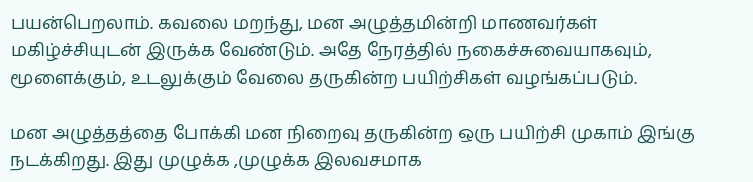பயன்பெறலாம். கவலை மறந்து, மன அழுத்தமின்றி மாணவர்கள் மகிழ்ச்சியுடன் இருக்க வேண்டும். அதே நேரத்தில் நகைச்சுவையாகவும், மூளைக்கும், உடலுக்கும் வேலை தருகின்ற பயிற்சிகள் வழங்கப்படும்.

மன அழுத்தத்தை போக்கி மன நிறைவு தருகின்ற ஒரு பயிற்சி முகாம் இங்கு நடக்கிறது. இது முழுக்க ,முழுக்க இலவசமாக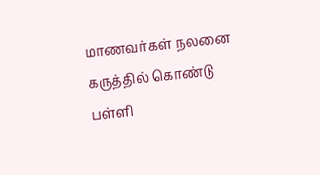மாணவர்கள் நலனை கருத்தில் கொண்டு பள்ளி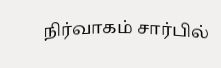நிர்வாகம் சார்பில்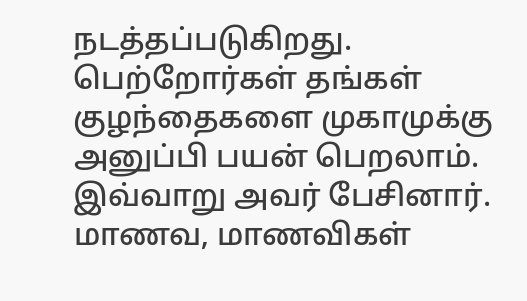நடத்தப்படுகிறது. பெற்றோர்கள் தங்கள் குழந்தைகளை முகாமுக்கு அனுப்பி பயன் பெறலாம். இவ்வாறு அவர் பேசினார். மாணவ, மாணவிகள்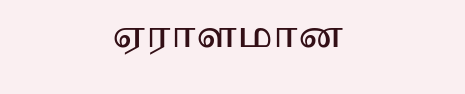ஏராளமான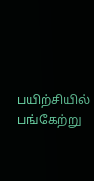பயிற்சியில் பங்கேற்று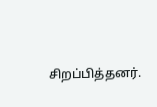சிறப்பித்தனர்.